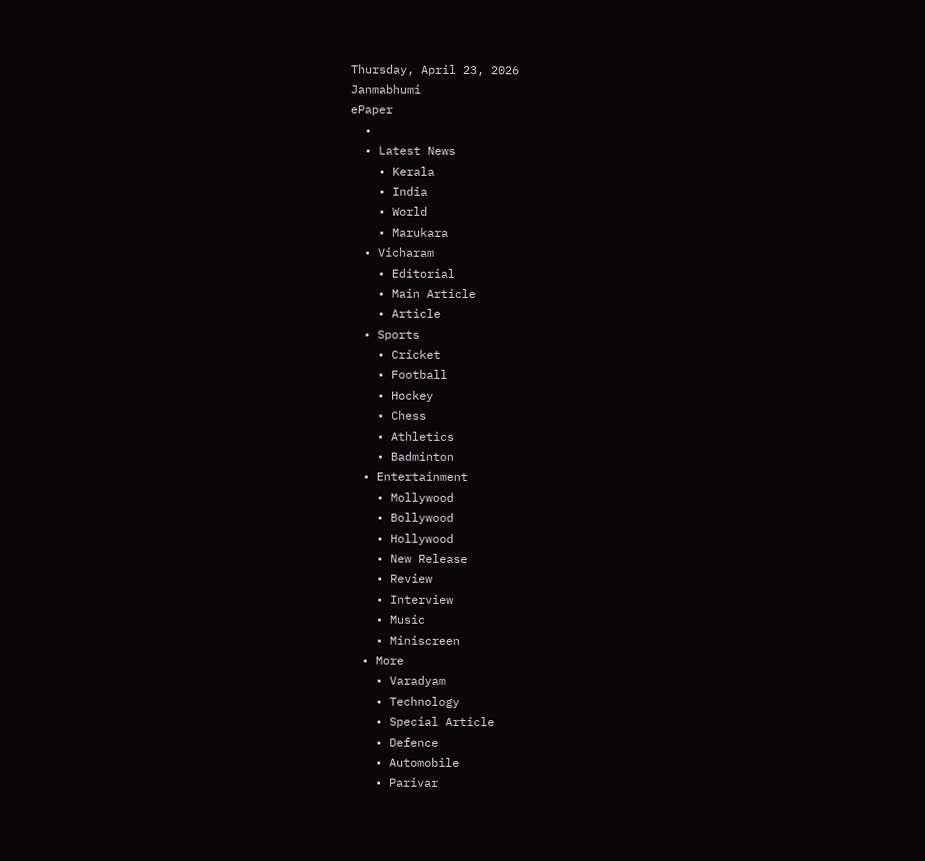Thursday, April 23, 2026
Janmabhumi
ePaper
  •
  • Latest News
    • Kerala
    • India
    • World
    • Marukara
  • Vicharam
    • Editorial
    • Main Article
    • Article
  • Sports
    • Cricket
    • Football
    • Hockey
    • Chess
    • Athletics
    • Badminton
  • Entertainment
    • Mollywood
    • Bollywood
    • Hollywood
    • New Release
    • Review
    • Interview
    • Music
    • Miniscreen
  • More
    • Varadyam
    • Technology
    • Special Article
    • Defence
    • Automobile
    • Parivar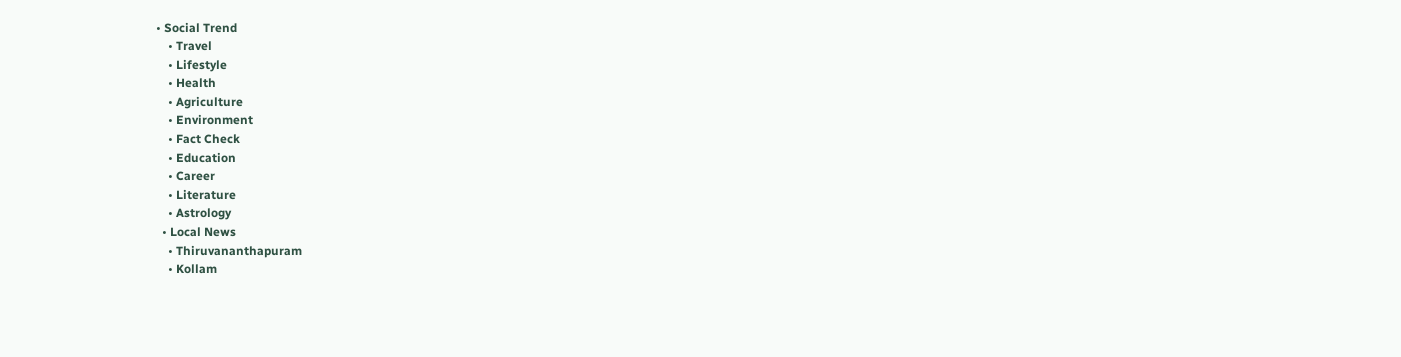• Social Trend
    • Travel
    • Lifestyle
    • Health
    • Agriculture
    • Environment
    • Fact Check
    • Education
    • Career
    • Literature
    • Astrology
  • Local News
    • Thiruvananthapuram
    • Kollam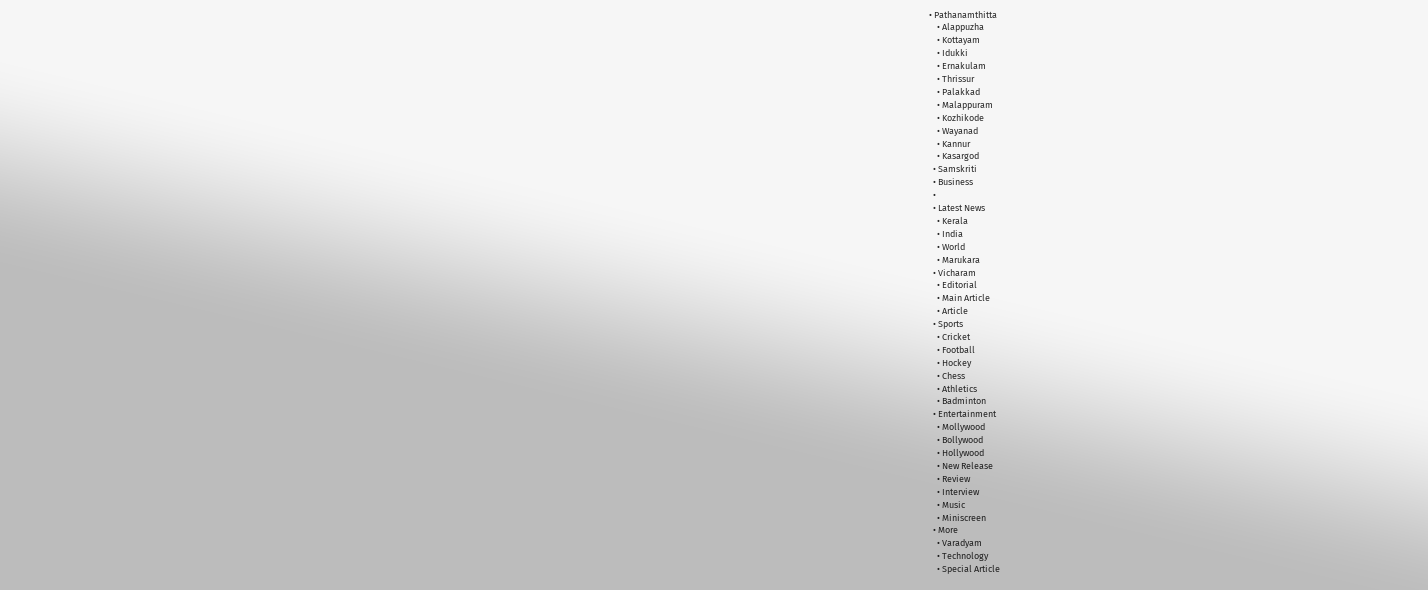• Pathanamthitta
    • Alappuzha
    • Kottayam
    • Idukki
    • Ernakulam
    • Thrissur
    • Palakkad
    • Malappuram
    • Kozhikode
    • Wayanad
    • Kannur
    • Kasargod
  • Samskriti
  • Business
  •
  • Latest News
    • Kerala
    • India
    • World
    • Marukara
  • Vicharam
    • Editorial
    • Main Article
    • Article
  • Sports
    • Cricket
    • Football
    • Hockey
    • Chess
    • Athletics
    • Badminton
  • Entertainment
    • Mollywood
    • Bollywood
    • Hollywood
    • New Release
    • Review
    • Interview
    • Music
    • Miniscreen
  • More
    • Varadyam
    • Technology
    • Special Article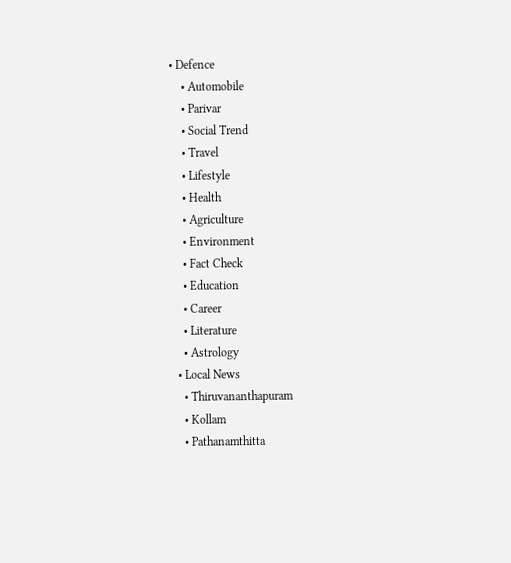• Defence
    • Automobile
    • Parivar
    • Social Trend
    • Travel
    • Lifestyle
    • Health
    • Agriculture
    • Environment
    • Fact Check
    • Education
    • Career
    • Literature
    • Astrology
  • Local News
    • Thiruvananthapuram
    • Kollam
    • Pathanamthitta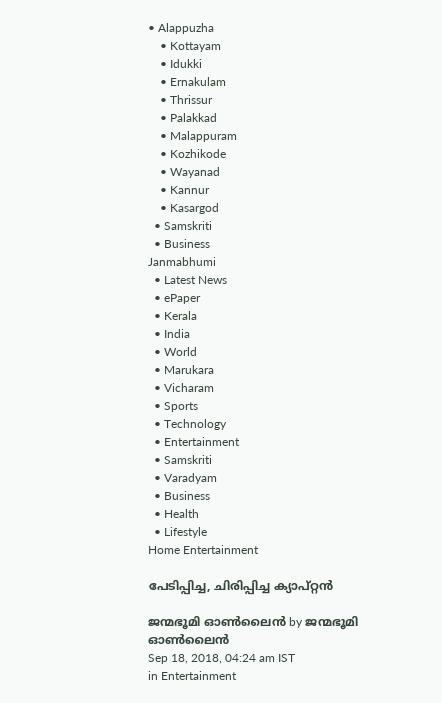• Alappuzha
    • Kottayam
    • Idukki
    • Ernakulam
    • Thrissur
    • Palakkad
    • Malappuram
    • Kozhikode
    • Wayanad
    • Kannur
    • Kasargod
  • Samskriti
  • Business
Janmabhumi
  • Latest News
  • ePaper
  • Kerala
  • India
  • World
  • Marukara
  • Vicharam
  • Sports
  • Technology
  • Entertainment
  • Samskriti
  • Varadyam
  • Business
  • Health
  • Lifestyle
Home Entertainment

പേടിപ്പിച്ച, ചിരിപ്പിച്ച ക്യാപ്റ്റന്‍

ജന്മഭൂമി ഓണ്‍ലൈന്‍ by ജന്മഭൂമി ഓണ്‍ലൈന്‍
Sep 18, 2018, 04:24 am IST
in Entertainment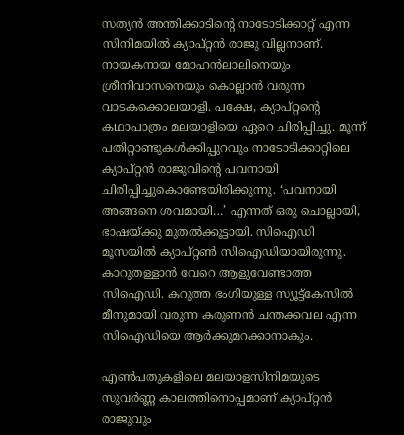സത്യന്‍ അന്തിക്കാടിന്റെ നാടോടിക്കാറ്റ് എന്ന സിനിമയില്‍ ക്യാപ്റ്റന്‍ രാജു വില്ലനാണ്. നായകനായ മോഹന്‍ലാലിനെയും ശ്രീനിവാസനെയും കൊല്ലാന്‍ വരുന്ന വാടകക്കൊലയാളി. പക്ഷേ, ക്യാപ്റ്റന്റെ കഥാപാത്രം മലയാളിയെ ഏറെ ചിരിപ്പിച്ചു. മൂന്ന് പതിറ്റാണ്ടുകള്‍ക്കിപ്പുറവും നാടോടിക്കാറ്റിലെ ക്യാപ്റ്റന്‍ രാജുവിന്റെ പവനായി ചിരിപ്പിച്ചുകൊണ്ടേയിരിക്കുന്നു. ‘പവനായി അങ്ങനെ ശവമായി…’ എന്നത് ഒരു ചൊല്ലായി, ഭാഷയ്‌ക്കു മുതല്‍ക്കൂട്ടായി. സിഐഡി മൂസയില്‍ ക്യാപ്റ്റണ്‍ സിഐഡിയായിരുന്നു. കാറുതള്ളാന്‍ വേറെ ആളുവേണ്ടാത്ത സിഐഡി. കറുത്ത ഭംഗിയുള്ള സ്യൂട്ട്‌കേസില്‍ മീനുമായി വരുന്ന കരുണന്‍ ചന്തക്കവല എന്ന സിഐഡിയെ ആര്‍ക്കുമറക്കാനാകും.

എണ്‍പതുകളിലെ മലയാളസിനിമയുടെ സുവര്‍ണ്ണ കാലത്തിനൊപ്പമാണ് ക്യാപ്റ്റന്‍ രാജുവും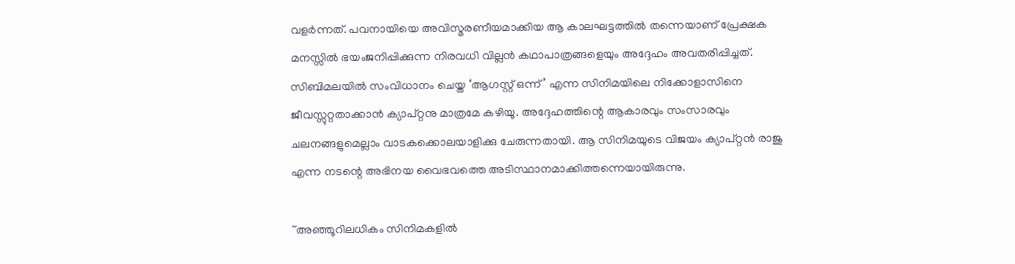വളര്‍ന്നത്. പവനായിയെ അവിസ്മരണീയമാക്കിയ ആ കാലഘട്ടത്തില്‍ തന്നെയാണ് പ്രേക്ഷക മനസ്സില്‍ ഭയംജനിപ്പിക്കുന്ന നിരവധി വില്ലന്‍ കഥാപാത്രങ്ങളെയും അദ്ദേഹം അവതരിപ്പിച്ചത്. സിബിമലയില്‍ സംവിധാനം ചെയ്ത ‘ആഗസ്റ്റ് ഒന്ന്’ എന്ന സിനിമയിലെ നിക്കോളാസിനെ ജീവസ്സുറ്റതാക്കാന്‍ ക്യാപ്റ്റനു മാത്രമേ കഴിയൂ. അദ്ദേഹത്തിന്റെ ആകാരവും സംസാരവും ചലനങ്ങളുമെല്ലാം വാടകക്കൊലയാളിക്കു ചേരുന്നതായി. ആ സിനിമയുടെ വിജയം ക്യാപ്റ്റന്‍ രാജു എന്ന നടന്റെ അഭിനയ വൈഭവത്തെ അടിസ്ഥാനമാക്കിത്തന്നെയായിരുന്നു.

~അഞ്ഞൂറിലധികം സിനിമകളില്‍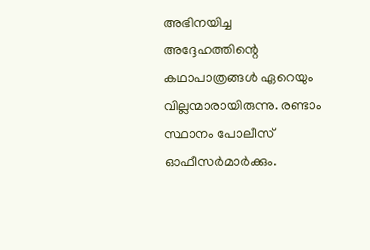അഭിനയിച്ച അദ്ദേഹത്തിന്റെ കഥാപാത്രങ്ങള്‍ ഏറെയും വില്ലന്മാരായിരുന്നു. രണ്ടാം സ്ഥാനം പോലീസ് ഓഫീസര്‍മാര്‍ക്കും.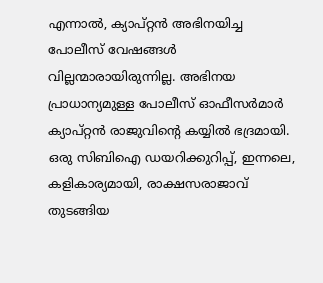എന്നാല്‍, ക്യാപ്റ്റന്‍ അഭിനയിച്ച പോലീസ് വേഷങ്ങള്‍ വില്ലന്മാരായിരുന്നില്ല. അഭിനയ പ്രാധാന്യമുള്ള പോലീസ് ഓഫീസര്‍മാര്‍ ക്യാപ്റ്റന്‍ രാജുവിന്റെ കയ്യില്‍ ഭദ്രമായി. ഒരു സിബിഐ ഡയറിക്കുറിപ്പ്, ഇന്നലെ, കളികാര്യമായി, രാക്ഷസരാജാവ് തുടങ്ങിയ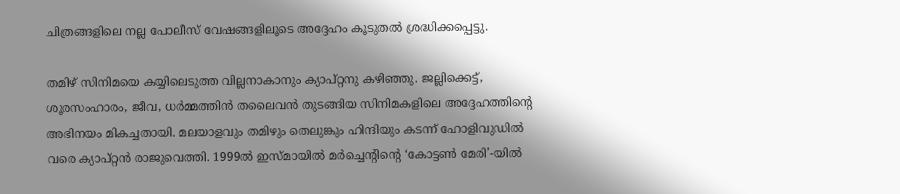ചിത്രങ്ങളിലെ നല്ല പോലീസ് വേഷങ്ങളിലൂടെ അദ്ദേഹം കൂടുതല്‍ ശ്രദ്ധിക്കപ്പെട്ടു.

തമിഴ് സിനിമയെ കയ്യിലെടുത്ത വില്ലനാകാനും ക്യാപ്റ്റനു കഴിഞ്ഞു. ജല്ലിക്കെട്ട്, ശൂരസംഹാരം, ജീവ, ധര്‍മ്മത്തിന്‍ തലൈവന്‍ തുടങ്ങിയ സിനിമകളിലെ അദ്ദേഹത്തിന്റെ അഭിനയം മികച്ചതായി. മലയാളവും തമിഴും തെലുങ്കും ഹിന്ദിയും കടന്ന് ഹോളിവുഡില്‍ വരെ ക്യാപ്റ്റന്‍ രാജുവെത്തി. 1999ല്‍ ഇസ്മായില്‍ മര്‍ച്ചെന്റിന്റെ ‘കോട്ടണ്‍ മേരി’-യില്‍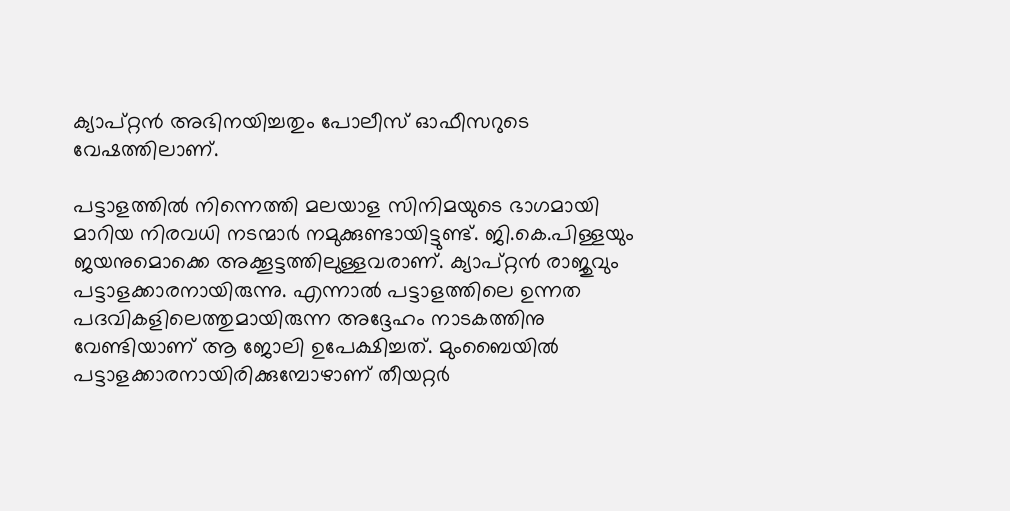ക്യാപ്റ്റന്‍ അഭിനയിച്ചതും പോലീസ് ഓഫീസറുടെ വേഷത്തിലാണ്.

പട്ടാളത്തില്‍ നിന്നെത്തി മലയാള സിനിമയുടെ ഭാഗമായി മാറിയ നിരവധി നടന്മാര്‍ നമുക്കുണ്ടായിട്ടുണ്ട്. ജി.കെ.പിള്ളയും ജയനുമൊക്കെ അക്കൂട്ടത്തിലുള്ളവരാണ്. ക്യാപ്റ്റന്‍ രാജുവും പട്ടാളക്കാരനായിരുന്നു. എന്നാല്‍ പട്ടാളത്തിലെ ഉന്നത പദവികളിലെത്തുമായിരുന്ന അദ്ദേഹം നാടകത്തിനു വേണ്ടിയാണ് ആ ജോലി ഉപേക്ഷിച്ചത്. മുംബൈയില്‍ പട്ടാളക്കാരനായിരിക്കുമ്പോഴാണ് തീയറ്റര്‍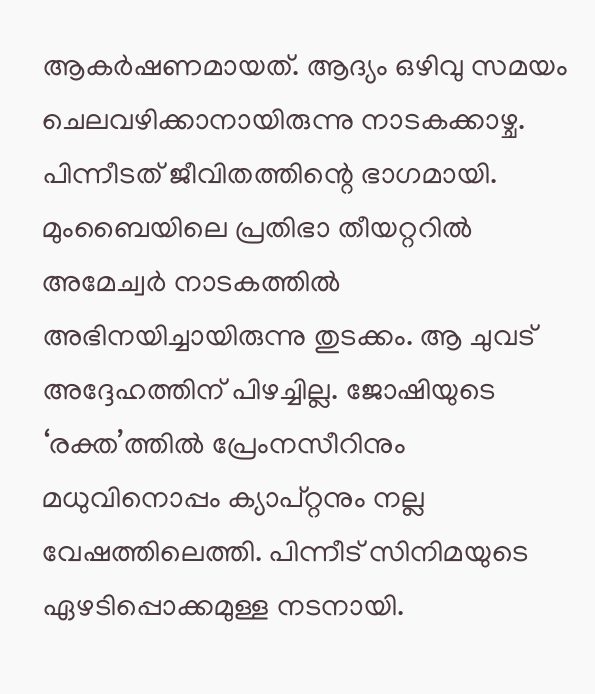ആകര്‍ഷണമായത്. ആദ്യം ഒഴിവു സമയം ചെലവഴിക്കാനായിരുന്നു നാടകക്കാഴ്ച. പിന്നീടത് ജീവിതത്തിന്റെ ഭാഗമായി. മുംബൈയിലെ പ്രതിഭാ തീയറ്ററില്‍ അമേച്വര്‍ നാടകത്തില്‍ അഭിനയിച്ചായിരുന്നു തുടക്കം. ആ ചുവട് അദ്ദേഹത്തിന് പിഴച്ചില്ല. ജോഷിയുടെ ‘രക്ത’ത്തില്‍ പ്രേംനസീറിനും മധുവിനൊപ്പം ക്യാപ്റ്റനും നല്ല വേഷത്തിലെത്തി. പിന്നീട് സിനിമയുടെ ഏഴടിപ്പൊക്കമുള്ള നടനായി.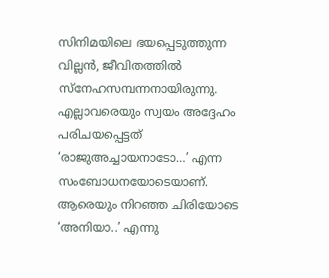സിനിമയിലെ ഭയപ്പെടുത്തുന്ന വില്ലന്‍, ജീവിതത്തില്‍ സ്‌നേഹസമ്പന്നനായിരുന്നു. എല്ലാവരെയും സ്വയം അദ്ദേഹം പരിചയപ്പെട്ടത് ‘രാജുഅച്ചായനാടോ…’ എന്ന സംബോധനയോടെയാണ്. ആരെയും നിറഞ്ഞ ചിരിയോടെ ‘അനിയാ..’ എന്നു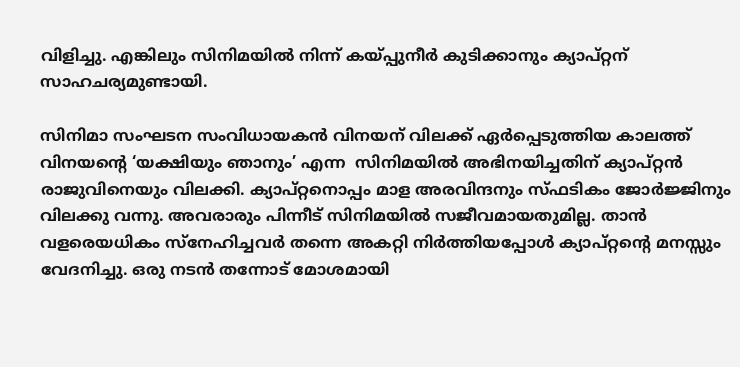വിളിച്ചു. എങ്കിലും സിനിമയില്‍ നിന്ന് കയ്‌പ്പുനീര്‍ കുടിക്കാനും ക്യാപ്റ്റന് സാഹചര്യമുണ്ടായി.

സിനിമാ സംഘടന സംവിധായകന്‍ വിനയന് വിലക്ക് ഏര്‍പ്പെടുത്തിയ കാലത്ത് വിനയന്റെ ‘യക്ഷിയും ഞാനും’ എന്ന  സിനിമയില്‍ അഭിനയിച്ചതിന് ക്യാപ്റ്റന്‍ രാജുവിനെയും വിലക്കി. ക്യാപ്റ്റനൊപ്പം മാള അരവിന്ദനും സ്ഫടികം ജോര്‍ജ്ജിനും വിലക്കു വന്നു. അവരാരും പിന്നീട് സിനിമയില്‍ സജീവമായതുമില്ല. താന്‍ വളരെയധികം സ്‌നേഹിച്ചവര്‍ തന്നെ അകറ്റി നിര്‍ത്തിയപ്പോള്‍ ക്യാപ്റ്റന്റെ മനസ്സും വേദനിച്ചു. ഒരു നടന്‍ തന്നോട് മോശമായി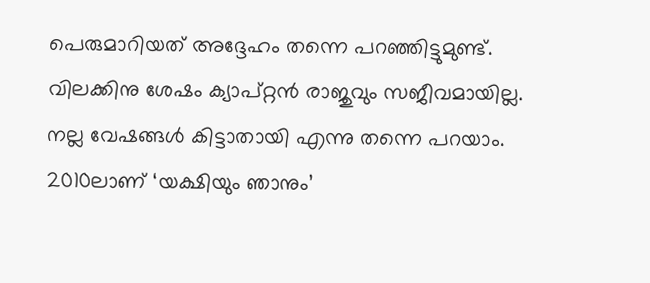പെരുമാറിയത് അദ്ദേഹം തന്നെ പറഞ്ഞിട്ടുമുണ്ട്. വിലക്കിനു ശേഷം ക്യാപ്റ്റന്‍ രാജുവും സജീവമായില്ല. നല്ല വേഷങ്ങള്‍ കിട്ടാതായി എന്നു തന്നെ പറയാം. 2010ലാണ് ‘യക്ഷിയും ഞാനും’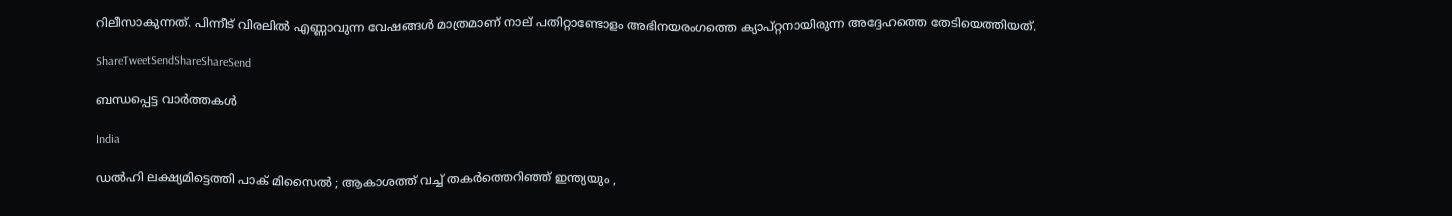റിലീസാകുന്നത്. പിന്നീട് വിരലില്‍ എണ്ണാവുന്ന വേഷങ്ങള്‍ മാത്രമാണ് നാല് പതിറ്റാണ്ടോളം അഭിനയരംഗത്തെ ക്യാപ്റ്റനായിരുന്ന അദ്ദേഹത്തെ തേടിയെത്തിയത്.

ShareTweetSendShareShareSend

ബന്ധപ്പെട്ട വാര്‍ത്തകള്‍

India

ഡൽഹി ലക്ഷ്യമിട്ടെത്തി പാക് മിസൈൽ ; ആകാശത്ത് വച്ച് തകർത്തെറിഞ്ഞ് ഇന്ത്യയും ,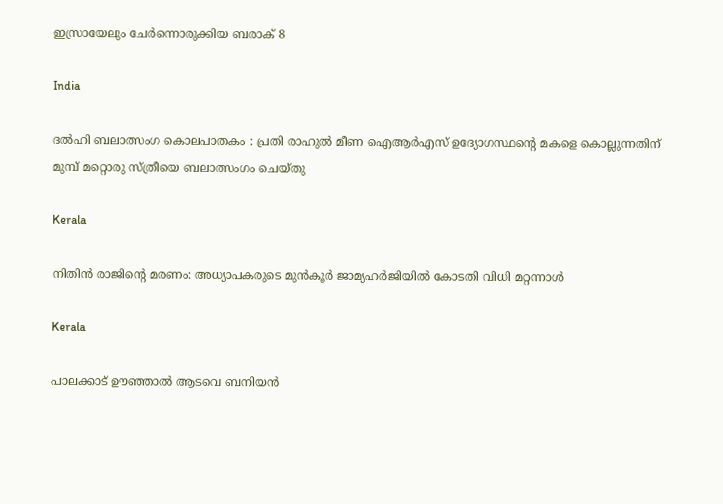ഇസ്രായേലും ചേർന്നൊരുക്കിയ ബരാക് 8

India

ദൽഹി ബലാത്സംഗ കൊലപാതകം : പ്രതി രാഹുൽ മീണ ഐആർഎസ് ഉദ്യോഗസ്ഥന്റെ മകളെ കൊല്ലുന്നതിന് മുമ്പ് മറ്റൊരു സ്ത്രീയെ ബലാത്സംഗം ചെയ്തു

Kerala

നിതിന്‍ രാജിന്റെ മരണം: അധ്യാപകരുടെ മുന്‍കൂര്‍ ജാമ്യഹര്‍ജിയില്‍ കോടതി വിധി മറ്റന്നാള്‍

Kerala

പാലക്കാട് ഊഞ്ഞാല്‍ ആടവെ ബനിയന്‍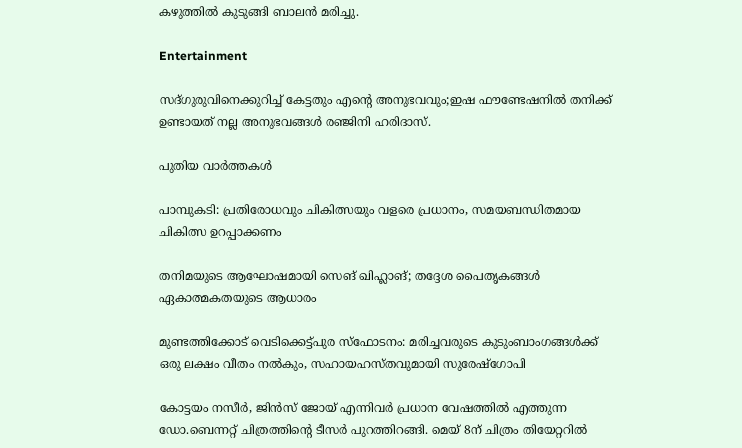കഴുത്തില്‍ കുടുങ്ങി ബാലന്‍ മരിച്ചു.

Entertainment

സദ്ഗുരുവിനെക്കുറിച്ച് കേട്ടതും എന്റെ അനുഭവവും;ഇഷ ഫൗണ്ടേഷനിൽ തനിക്ക് ഉണ്ടായത് നല്ല അനുഭവങ്ങൾ രഞ്ജിനി ഹരിദാസ്.

പുതിയ വാര്‍ത്തകള്‍

പാമ്പുകടി: പ്രതിരോധവും ചികിത്സയും വളരെ പ്രധാനം, സമയബന്ധിതമായ ചികിത്സ ഉറപ്പാക്കണം

തനിമയുടെ ആഘോഷമായി സെങ് ഖിഹ്ലാങ്; തദ്ദേശ പൈതൃകങ്ങള്‍ ഏകാത്മകതയുടെ ആധാരം

മുണ്ടത്തിക്കോട് വെടിക്കെട്ട്പുര സ്ഫോടനം: മരിച്ചവരുടെ കുടുംബാംഗങ്ങൾക്ക് ഒരു ലക്ഷം വീതം നൽകും, സഹായഹസ്തവുമായി സുരേഷ്ഗോപി

കോട്ടയം നസീർ, ജിൻസ് ജോയ് എന്നിവർ പ്രധാന വേഷത്തിൽ എത്തുന്ന ഡോ.ബെന്നറ്റ് ചിത്രത്തിന്റെ ടീസർ പുറത്തിറങ്ങി. മെയ് 8ന് ചിത്രം തിയേറ്ററിൽ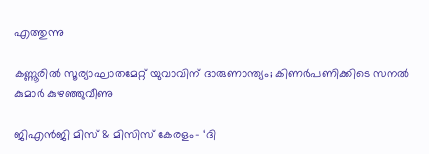എത്തുന്നു

കണ്ണൂരിൽ സൂര്യാഘാതമേറ്റ് യുവാവിന് ദാരുണാന്ത്യം; കിണർപണിക്കിടെ സനൽ കുമാർ കുഴഞ്ഞുവീണു

ജിഎൻജി മിസ് & മിസിസ് കേരളം- ‘ദി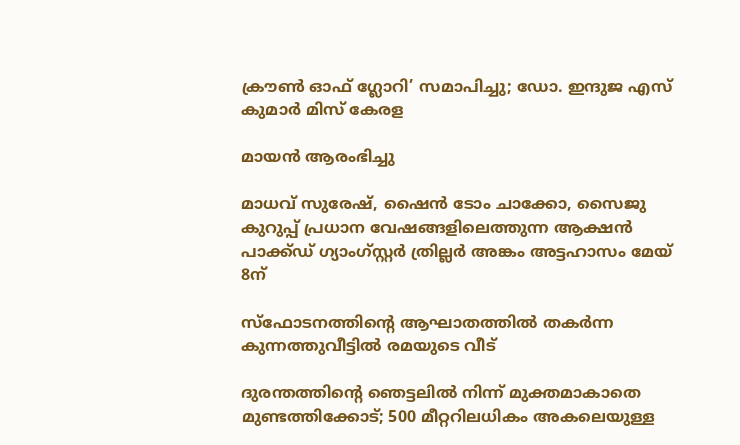ക്രൗൺ ഓഫ് ഗ്ലോറി’ സമാപിച്ചു; ഡോ. ഇന്ദുജ എസ് കുമാർ മിസ് കേരള

മായൻ ആരംഭിച്ചു

മാധവ് സുരേഷ്, ഷൈൻ ടോം ചാക്കോ, സൈജു കുറുപ്പ് പ്രധാന വേഷങ്ങളിലെത്തുന്ന ആക്ഷൻ പാക്ക്ഡ് ഗ്യാംഗ്സ്റ്റർ ത്രില്ലർ അങ്കം അട്ടഹാസം മേയ് 8ന്

സ്‌ഫോടനത്തിന്റെ ആഘാതത്തില്‍ തകര്‍ന്ന കുന്നത്തുവീട്ടില്‍ രമയുടെ വീട്‌

ദുരന്തത്തിന്റെ ഞെട്ടലില്‍ നിന്ന് മുക്തമാകാതെ മുണ്ടത്തിക്കോട്; 500 മീറ്ററിലധികം അകലെയുള്ള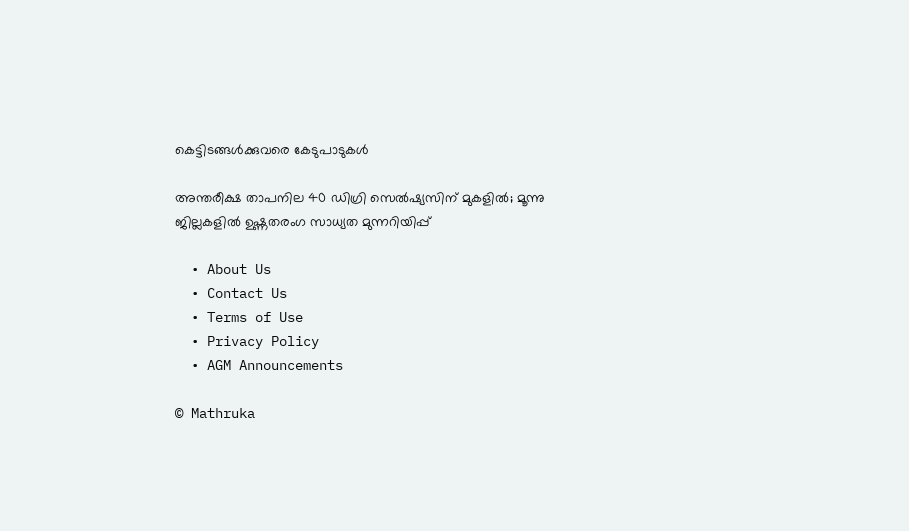കെട്ടിടങ്ങള്‍ക്കുവരെ കേടുപാടുകൾ

അന്തരീക്ഷ താപനില 40 ഡിഗ്രി സെല്‍ഷ്യസിന് മുകളില്‍; മൂന്നു ജില്ലകളിൽ ഉഷ്ണതരംഗ സാധ്യത മുന്നറിയിപ്പ്

  • About Us
  • Contact Us
  • Terms of Use
  • Privacy Policy
  • AGM Announcements

© Mathruka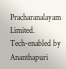Pracharanalayam Limited.
Tech-enabled by Ananthapuri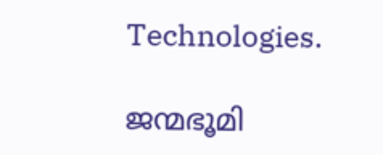Technologies.

ജന്മഭൂമി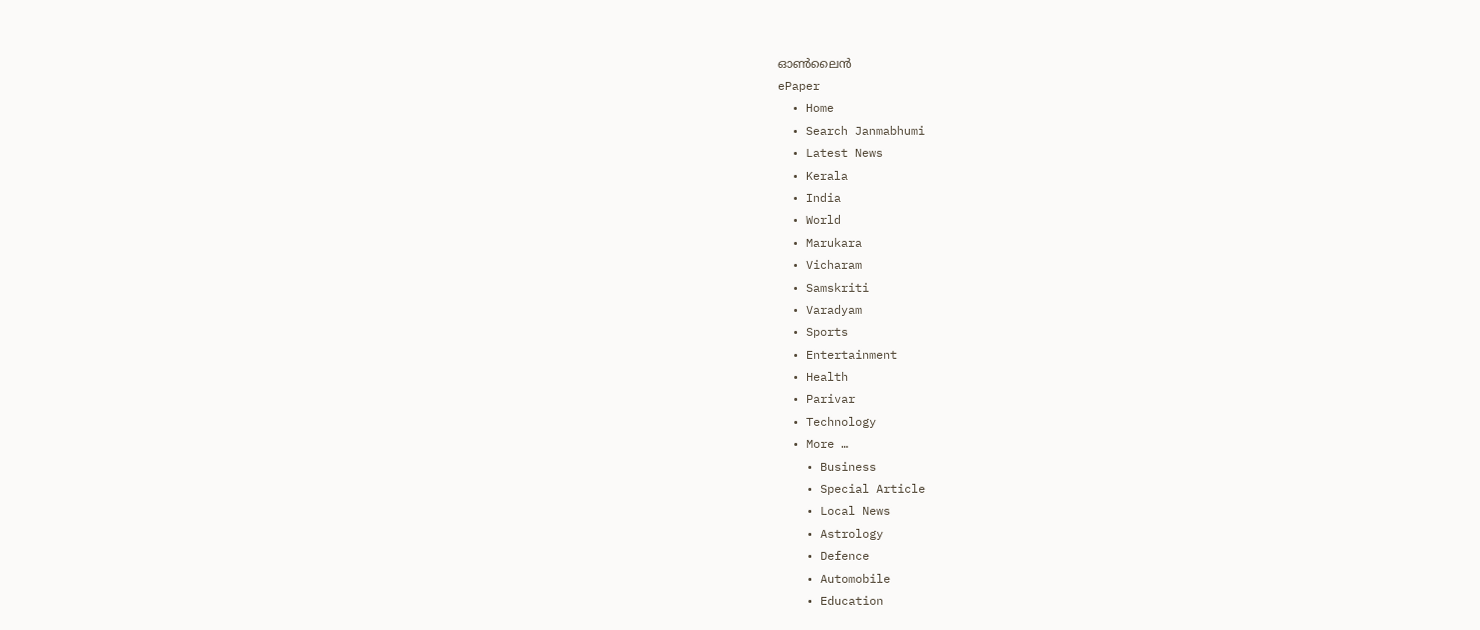ഓണ്‍ലൈന്‍
ePaper
  • Home
  • Search Janmabhumi
  • Latest News
  • Kerala
  • India
  • World
  • Marukara
  • Vicharam
  • Samskriti
  • Varadyam
  • Sports
  • Entertainment
  • Health
  • Parivar
  • Technology
  • More …
    • Business
    • Special Article
    • Local News
    • Astrology
    • Defence
    • Automobile
    • Education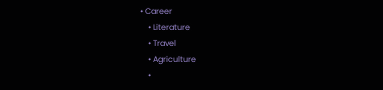• Career
    • Literature
    • Travel
    • Agriculture
    •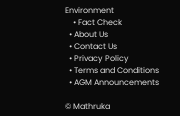Environment
    • Fact Check
  • About Us
  • Contact Us
  • Privacy Policy
  • Terms and Conditions
  • AGM Announcements

© Mathruka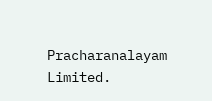Pracharanalayam Limited.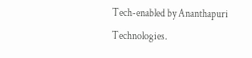Tech-enabled by Ananthapuri Technologies.